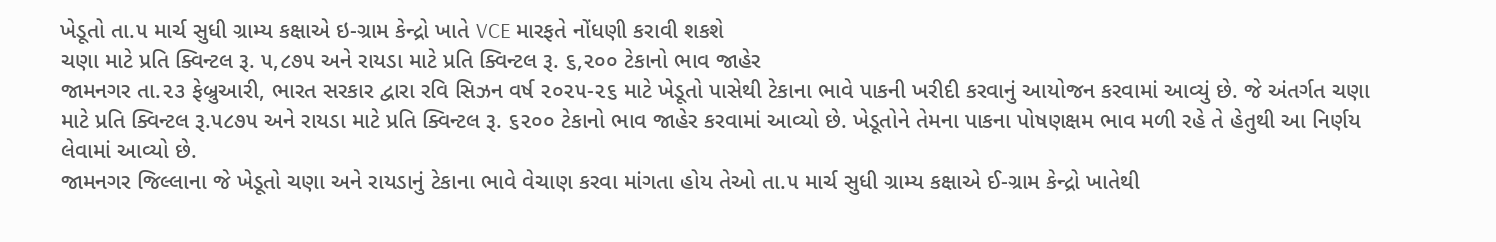ખેડૂતો તા.૫ માર્ચ સુધી ગ્રામ્ય કક્ષાએ ઇ-ગ્રામ કેન્દ્રો ખાતે VCE મારફતે નોંધણી કરાવી શકશે
ચણા માટે પ્રતિ ક્વિન્ટલ રૂ. ૫,૮૭૫ અને રાયડા માટે પ્રતિ ક્વિન્ટલ રૂ. ૬,૨૦૦ ટેકાનો ભાવ જાહેર
જામનગર તા.૨૩ ફેબ્રુઆરી, ભારત સરકાર દ્વારા રવિ સિઝન વર્ષ ૨૦૨૫-૨૬ માટે ખેડૂતો પાસેથી ટેકાના ભાવે પાકની ખરીદી કરવાનું આયોજન કરવામાં આવ્યું છે. જે અંતર્ગત ચણા માટે પ્રતિ ક્વિન્ટલ રૂ.૫૮૭૫ અને રાયડા માટે પ્રતિ ક્વિન્ટલ રૂ. ૬૨૦૦ ટેકાનો ભાવ જાહેર કરવામાં આવ્યો છે. ખેડૂતોને તેમના પાકના પોષણક્ષમ ભાવ મળી રહે તે હેતુથી આ નિર્ણય લેવામાં આવ્યો છે.
જામનગર જિલ્લાના જે ખેડૂતો ચણા અને રાયડાનું ટેકાના ભાવે વેચાણ કરવા માંગતા હોય તેઓ તા.૫ માર્ચ સુધી ગ્રામ્ય કક્ષાએ ઈ-ગ્રામ કેન્દ્રો ખાતેથી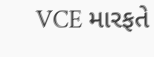VCE મારફતે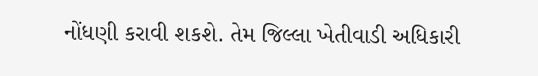નોંધણી કરાવી શકશે. તેમ જિલ્લા ખેતીવાડી અધિકારી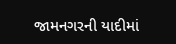જામનગરની યાદીમાં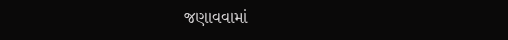જણાવવામાં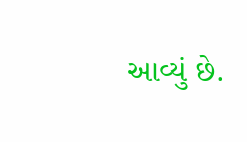આવ્યું છે.